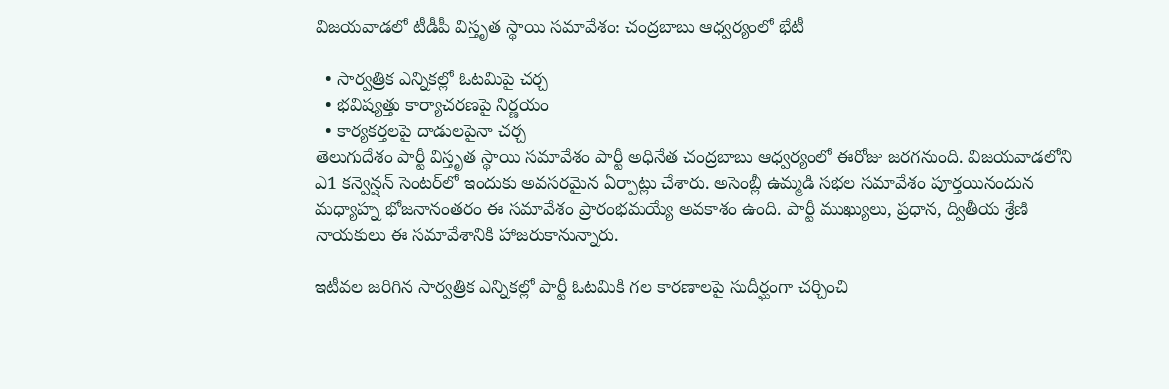విజయవాడలో టీడీపీ విస్తృత స్థాయి సమావేశం: చంద్రబాబు ఆధ్వర్యంలో భేటీ

  • సార్వత్రిక ఎన్నికల్లో ఓటమిపై చర్చ
  • భవిష్యత్తు కార్యాచరణపై నిర్ణయం
  • కార్యకర్తలపై దాడులపైనా చర్చ
తెలుగుదేశం పార్టీ విస్తృత స్థాయి సమావేశం పార్టీ అధినేత చంద్రబాబు ఆధ్వర్యంలో ఈరోజు జరగనుంది. విజయవాడలోని ఎ1 కన్వెన్షన్‌ సెంటర్‌లో ఇందుకు అవసరమైన ఏర్పాట్లు చేశారు. అసెంబ్లీ ఉమ్మడి సభల సమావేశం పూర్తయినందున మధ్యాహ్న భోజనానంతరం ఈ సమావేశం ప్రారంభమయ్యే అవకాశం ఉంది. పార్టీ ముఖ్యులు, ప్రధాన, ద్వితీయ శ్రేణి నాయకులు ఈ సమావేశానికి హాజరుకానున్నారు.

ఇటీవల జరిగిన సార్వత్రిక ఎన్నికల్లో పార్టీ ఓటమికి గల కారణాలపై సుదీర్ఘంగా చర్చించి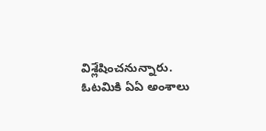విశ్లేషించనున్నారు. ఓటమికి ఏఏ అంశాలు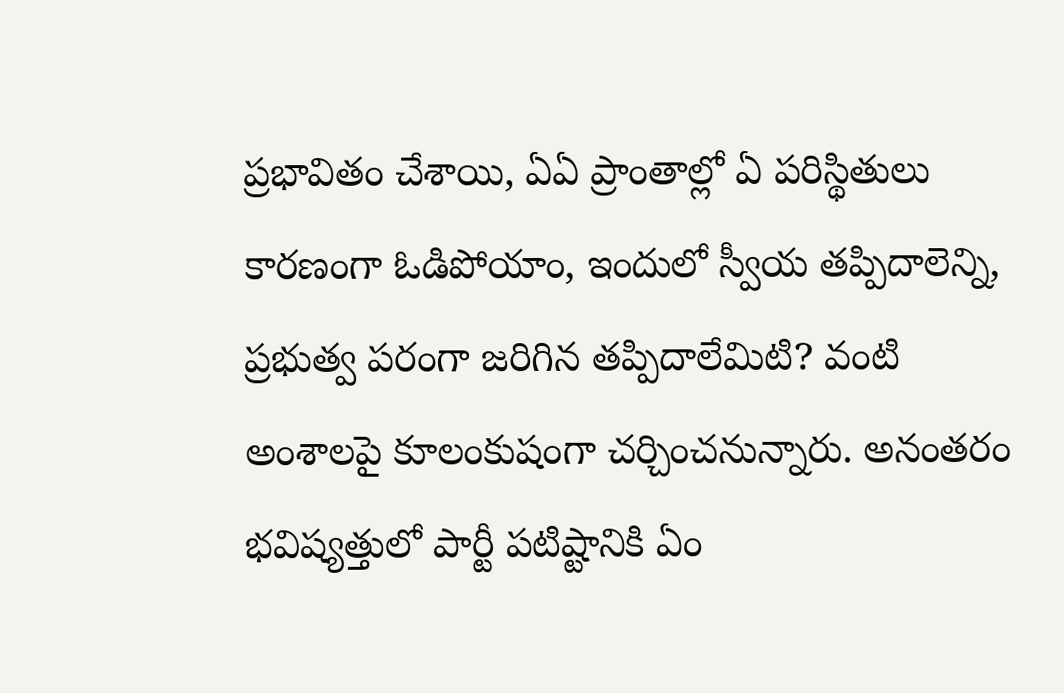ప్రభావితం చేశాయి, ఏఏ ప్రాంతాల్లో ఏ పరిస్థితులు కారణంగా ఓడిపోయాం, ఇందులో స్వీయ తప్పిదాలెన్ని, ప్రభుత్వ పరంగా జరిగిన తప్పిదాలేమిటి? వంటి అంశాలపై కూలంకుషంగా చర్చించనున్నారు. అనంతరం భవిష్యత్తులో పార్టీ పటిష్టానికి ఏం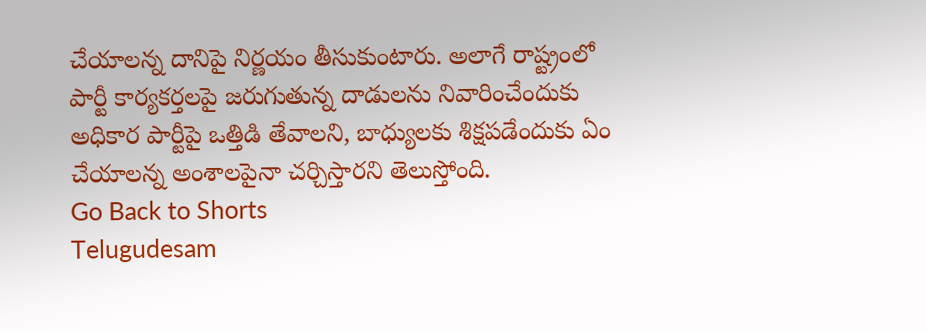చేయాలన్న దానిపై నిర్ణయం తీసుకుంటారు. అలాగే రాష్ట్రంలో పార్టీ కార్యకర్తలపై జరుగుతున్న దాడులను నివారించేందుకు అధికార పార్టీపై ఒత్తిడి తేవాలని, బాధ్యులకు శిక్షపడేందుకు ఏం చేయాలన్న అంశాలపైనా చర్చిస్తారని తెలుస్తోంది.
Go Back to Shorts
Telugudesam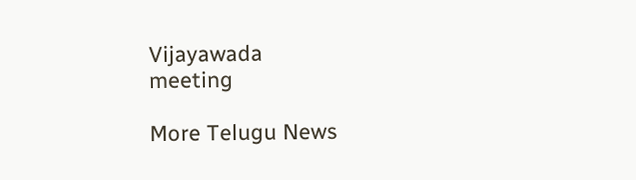Vijayawada
meeting

More Telugu News